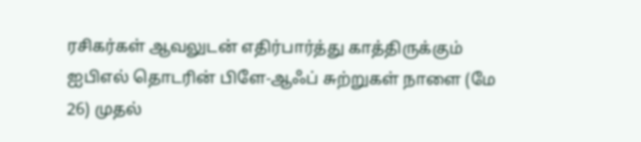ரசிகர்கள் ஆவலுடன் எதிர்பார்த்து காத்திருக்கும் ஐபிஎல் தொடரின் பிளே-ஆஃப் சுற்றுகள் நாளை (மே 26) முதல்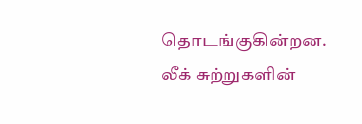தொடங்குகின்றன. லீக் சுற்றுகளின்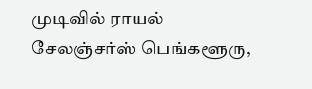முடிவில் ராயல் சேலஞ்சர்ஸ் பெங்களூரு,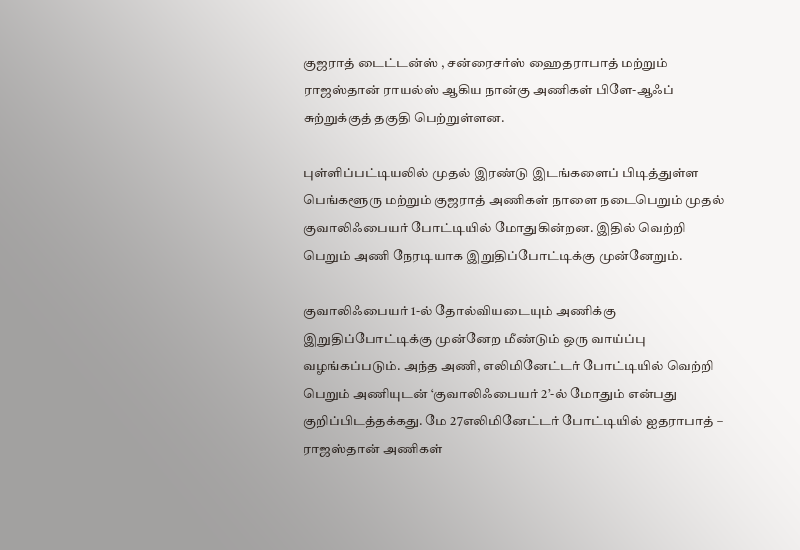குஜராத் டைட்டன்ஸ் , சன்ரைசர்ஸ் ஹைதராபாத் மற்றும் ராஜஸ்தான் ராயல்ஸ் ஆகிய நான்கு அணிகள் பிளே-ஆஃப் சுற்றுக்குத் தகுதி பெற்றுள்ளன.

புள்ளிப்பட்டியலில் முதல் இரண்டு இடங்களைப் பிடித்துள்ள பெங்களூரு மற்றும் குஜராத் அணிகள் நாளை நடைபெறும் முதல் குவாலிஃபையர் போட்டியில் மோதுகின்றன. இதில் வெற்றி பெறும் அணி நேரடியாக இறுதிப்போட்டிக்கு முன்னேறும்.

குவாலிஃபையர் 1-ல் தோல்வியடையும் அணிக்கு இறுதிப்போட்டிக்கு முன்னேற மீண்டும் ஒரு வாய்ப்பு வழங்கப்படும். அந்த அணி, எலிமினேட்டர் போட்டியில் வெற்றி பெறும் அணியுடன் ‘குவாலிஃபையர் 2’-ல் மோதும் என்பது குறிப்பிடத்தக்கது. மே 27எலிமினேட்டர் போட்டியில் ஐதராபாத் – ராஜஸ்தான் அணிகள்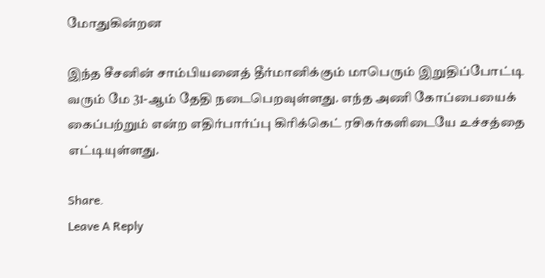மோதுகின்றன

இந்த சீசனின் சாம்பியனைத் தீர்மானிக்கும் மாபெரும் இறுதிப்போட்டி வரும் மே 31-ஆம் தேதி நடைபெறவுள்ளது. எந்த அணி கோப்பையைக் கைப்பற்றும் என்ற எதிர்பார்ப்பு கிரிக்கெட் ரசிகர்களிடையே உச்சத்தை எட்டியுள்ளது.

Share.
Leave A Reply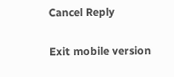Cancel Reply

Exit mobile version